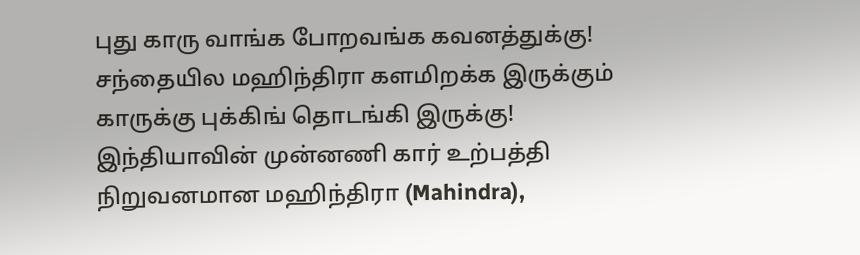புது காரு வாங்க போறவங்க கவனத்துக்கு! சந்தையில மஹிந்திரா களமிறக்க இருக்கும் காருக்கு புக்கிங் தொடங்கி இருக்கு!
இந்தியாவின் முன்னணி கார் உற்பத்தி நிறுவனமான மஹிந்திரா (Mahindra),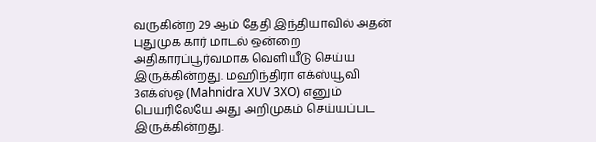வருகின்ற 29 ஆம் தேதி இந்தியாவில் அதன் புதுமுக கார் மாடல் ஒன்றை அதிகாரப்பூர்வமாக வெளியீடு செய்ய இருக்கின்றது. மஹிந்திரா எக்ஸ்யூவி 3எக்ஸ்ஓ (Mahnidra XUV 3XO) எனும் பெயரிலேயே அது அறிமுகம் செய்யப்பட இருக்கின்றது.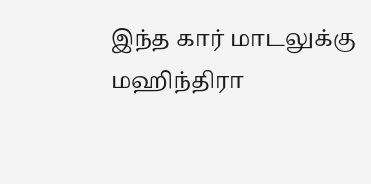இந்த கார் மாடலுக்கு மஹிந்திரா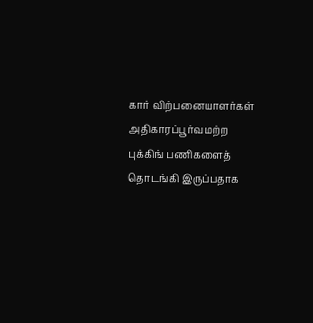கார் விற்பனையாளர்கள் அதிகாரப்பூர்வமற்ற புக்கிங் பணிகளைத் தொடங்கி இருப்பதாக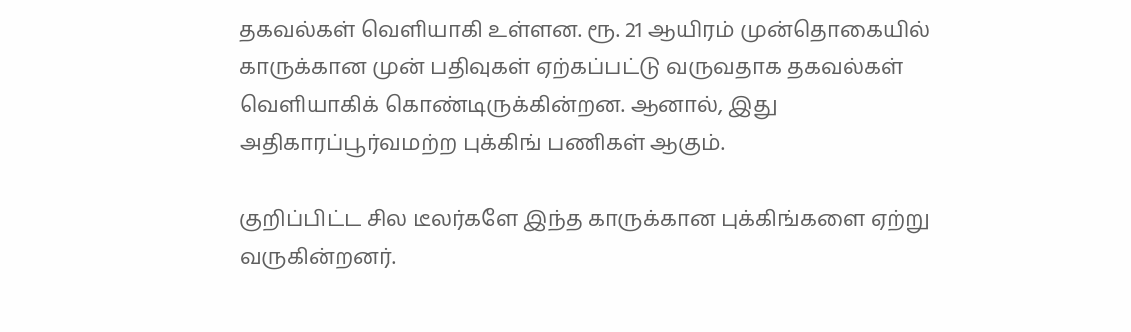தகவல்கள் வெளியாகி உள்ளன. ரூ. 21 ஆயிரம் முன்தொகையில் காருக்கான முன் பதிவுகள் ஏற்கப்பட்டு வருவதாக தகவல்கள் வெளியாகிக் கொண்டிருக்கின்றன. ஆனால், இது அதிகாரப்பூர்வமற்ற புக்கிங் பணிகள் ஆகும்.

குறிப்பிட்ட சில டீலர்களே இந்த காருக்கான புக்கிங்களை ஏற்று வருகின்றனர்.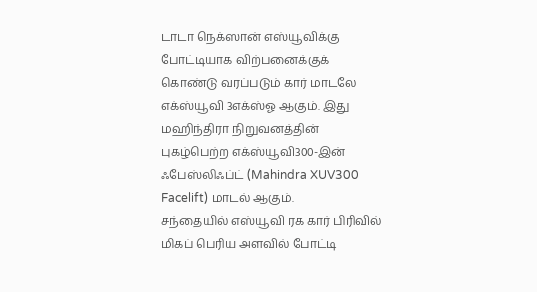டாடா நெக்ஸான் எஸ்யூவிக்கு போட்டியாக விற்பனைக்குக் கொண்டு வரப்படும் கார் மாடலே எக்ஸ்யூவி 3எக்ஸ்ஓ ஆகும். இது மஹிந்திரா நிறுவனத்தின் புகழ்பெற்ற எக்ஸ்யூவி300-இன் ஃபேஸ்லிஃப்ட் (Mahindra XUV300 Facelift) மாடல் ஆகும்.
சந்தையில் எஸ்யூவி ரக கார் பிரிவில் மிகப் பெரிய அளவில் போட்டி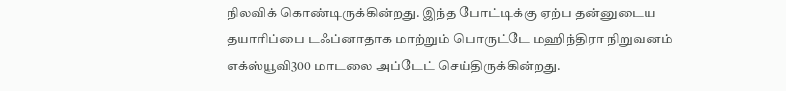நிலவிக் கொண்டிருக்கின்றது. இந்த போட்டிக்கு ஏற்ப தன்னுடைய தயாரிப்பை டஃப்னாதாக மாற்றும் பொருட்டே மஹிந்திரா நிறுவனம் எக்ஸ்யூவி300 மாடலை அப்டேட் செய்திருக்கின்றது.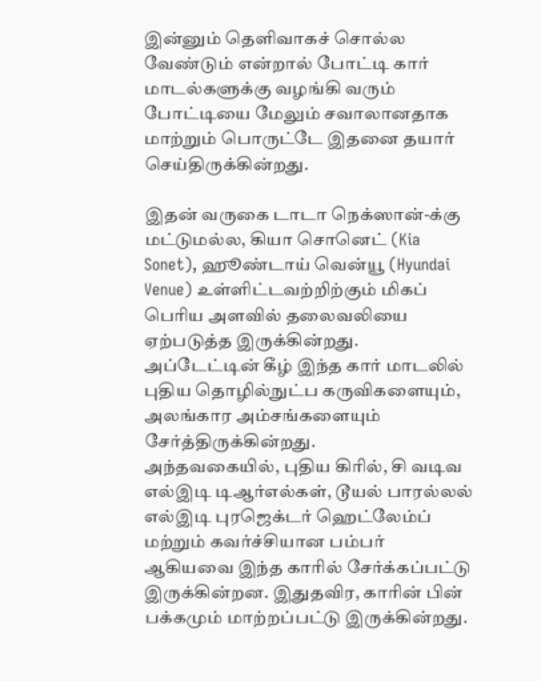இன்னும் தெளிவாகச் சொல்ல வேண்டும் என்றால் போட்டி கார் மாடல்களுக்கு வழங்கி வரும் போட்டியை மேலும் சவாலானதாக மாற்றும் பொருட்டே இதனை தயார் செய்திருக்கின்றது.

இதன் வருகை டாடா நெக்ஸான்-க்கு மட்டுமல்ல, கியா சொனெட் (Kia Sonet), ஹூண்டாய் வென்யூ (Hyundai Venue) உள்ளிட்டவற்றிற்கும் மிகப் பெரிய அளவில் தலைவலியை ஏற்படுத்த இருக்கின்றது. அப்டேட்டின் கீழ் இந்த கார் மாடலில் புதிய தொழில்நுட்ப கருவிகளையும், அலங்கார அம்சங்களையும் சேர்த்திருக்கின்றது.
அந்தவகையில், புதிய கிரில், சி வடிவ எல்இடி டிஆர்எல்கள், டூயல் பாரல்லல் எல்இடி புரஜெக்டர் ஹெட்லேம்ப் மற்றும் கவர்ச்சியான பம்பர் ஆகியவை இந்த காரில் சேர்க்கப்பட்டு இருக்கின்றன. இதுதவிர, காரின் பின் பக்கமும் மாற்றப்பட்டு இருக்கின்றது.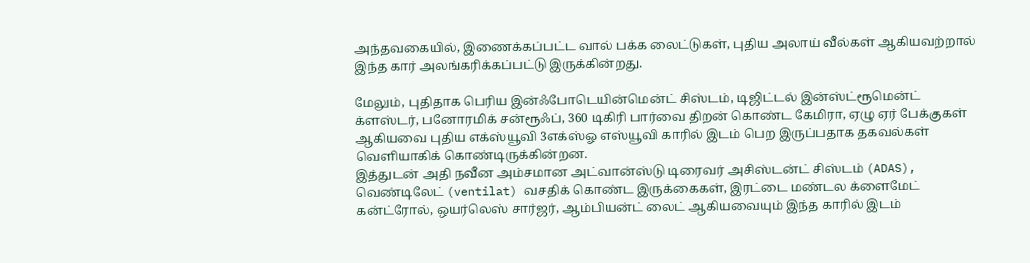அந்தவகையில், இணைக்கப்பட்ட வால் பக்க லைட்டுகள், புதிய அலாய் வீல்கள் ஆகியவற்றால் இந்த கார் அலங்கரிக்கப்பட்டு இருக்கின்றது.

மேலும், புதிதாக பெரிய இன்ஃபோடெயின்மென்ட் சிஸ்டம், டிஜிட்டல் இன்ஸ்ட்ரூமென்ட் க்ளஸ்டர், பனோரமிக் சன்ரூஃப், 360 டிகிரி பார்வை திறன் கொண்ட கேமிரா, ஏழு ஏர் பேக்குகள் ஆகியவை புதிய எக்ஸ்யூவி 3எக்ஸ்ஓ எஸ்யூவி காரில் இடம் பெற இருப்பதாக தகவல்கள் வெளியாகிக் கொண்டிருக்கின்றன.
இத்துடன் அதி நவீன அம்சமான அட்வான்ஸ்டு டிரைவர் அசிஸ்டன்ட் சிஸ்டம் (ADAS), வெண்டிலேட் (ventilat) வசதிக் கொண்ட இருக்கைகள், இரட்டை மண்டல க்ளைமேட் கன்ட்ரோல், ஒயர்லெஸ் சார்ஜர், ஆம்பியன்ட் லைட் ஆகியவையும் இந்த காரில் இடம்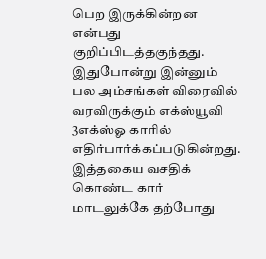பெற இருக்கின்றன என்பது குறிப்பிடத்தகுந்தது.
இதுபோன்று இன்னும் பல அம்சங்கள் விரைவில் வரவிருக்கும் எக்ஸ்யூவி 3எக்ஸ்ஓ காரில் எதிர்பார்க்கப்படுகின்றது. இத்தகைய வசதிக் கொண்ட கார் மாடலுக்கே தற்போது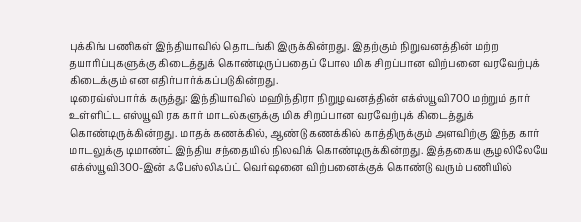புக்கிங் பணிகள் இந்தியாவில் தொடங்கி இருக்கின்றது. இதற்கும் நிறுவனத்தின் மற்ற தயாரிப்புகளுக்கு கிடைத்துக் கொண்டிருப்பதைப் போல மிக சிறப்பான விற்பனை வரவேற்புக் கிடைக்கும் என எதிர்பார்க்கப்படுகின்றது.
டிரைவ்ஸ்பார்க் கருத்து: இந்தியாவில் மஹிந்திரா நிறுழவனத்தின் எக்ஸ்யூவி700 மற்றும் தார் உள்ளிட்ட எஸ்யூவி ரக கார் மாடல்களுக்கு மிக சிறப்பான வரவேற்புக் கிடைத்துக் கொண்டிருக்கின்றது. மாதக் கணக்கில், ஆண்டு கணக்கில் காத்திருக்கும் அளவிற்கு இந்த கார் மாடலுக்கு டிமாண்ட் இந்திய சந்தையில் நிலவிக் கொண்டிருக்கின்றது. இத்தகைய சூழலிலேயே எக்ஸ்யூவி300-இன் ஃபேஸ்லிஃப்ட் வெர்ஷனை விற்பனைக்குக் கொண்டு வரும் பணியில்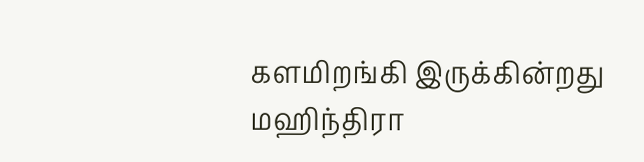களமிறங்கி இருக்கின்றது மஹிந்திரா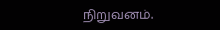நிறுவனம்.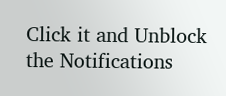Click it and Unblock the Notifications